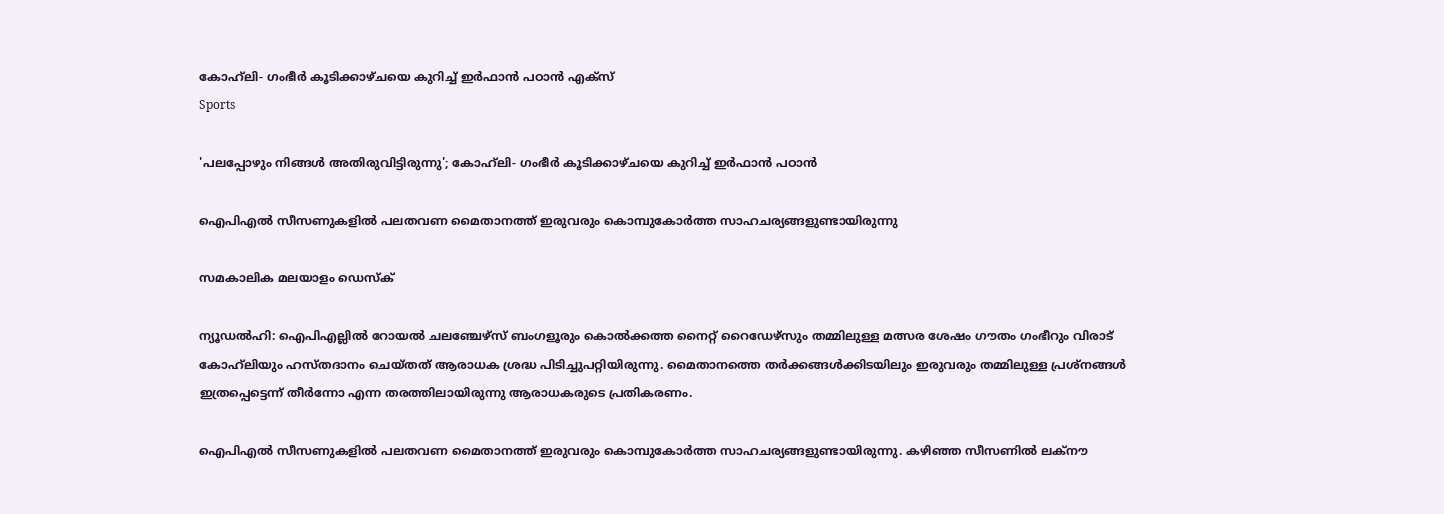കോഹ്‌ലി- ഗംഭീര്‍ കൂടിക്കാഴ്ചയെ കുറിച്ച് ഇര്‍ഫാന്‍ പഠാന്‍ എക്‌സ്
Sports

'പലപ്പോഴും നിങ്ങള്‍ അതിരുവിട്ടിരുന്നു'; കോഹ്‌ലി- ഗംഭീര്‍ കൂടിക്കാഴ്ചയെ കുറിച്ച് ഇര്‍ഫാന്‍ പഠാന്‍

ഐപിഎല്‍ സീസണുകളില്‍ പലതവണ മൈതാനത്ത് ഇരുവരും കൊമ്പുകോര്‍ത്ത സാഹചര്യങ്ങളുണ്ടായിരുന്നു

സമകാലിക മലയാളം ഡെസ്ക്

ന്യൂഡല്‍ഹി: ഐപിഎല്ലില്‍ റോയല്‍ ചലഞ്ചേഴ്‌സ് ബംഗളൂരും കൊല്‍ക്കത്ത നൈറ്റ് റൈഡേഴ്‌സും തമ്മിലുള്ള മത്സര ശേഷം ഗൗതം ഗംഭീറും വിരാട് കോഹ്‌ലിയും ഹസ്തദാനം ചെയ്തത് ആരാധക ശ്രദ്ധ പിടിച്ചുപറ്റിയിരുന്നു. മൈതാനത്തെ തര്‍ക്കങ്ങള്‍ക്കിടയിലും ഇരുവരും തമ്മിലുള്ള പ്രശ്‌നങ്ങള്‍ ഇത്രപ്പെട്ടെന്ന് തീര്‍ന്നോ എന്ന തരത്തിലായിരുന്നു ആരാധകരുടെ പ്രതികരണം.

ഐപിഎല്‍ സീസണുകളില്‍ പലതവണ മൈതാനത്ത് ഇരുവരും കൊമ്പുകോര്‍ത്ത സാഹചര്യങ്ങളുണ്ടായിരുന്നു. കഴിഞ്ഞ സീസണില്‍ ലക്നൗ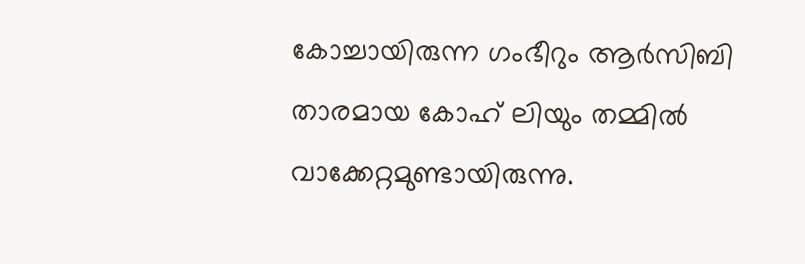കോച്ചായിരുന്ന ഗംഭീറും ആര്‍സിബി താരമായ കോഹ് ലിയും തമ്മില്‍ വാക്കേറ്റമുണ്ടായിരുന്നു.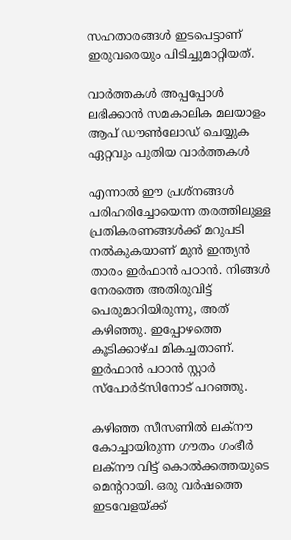സഹതാരങ്ങള്‍ ഇടപെട്ടാണ് ഇരുവരെയും പിടിച്ചുമാറ്റിയത്.

വാര്‍ത്തകള്‍ അപ്പപ്പോള്‍ ലഭിക്കാന്‍ സമകാലിക മലയാളം ആപ് ഡൗണ്‍ലോഡ് ചെയ്യുക ഏറ്റവും പുതിയ വാര്‍ത്തകള്‍

എന്നാല്‍ ഈ പ്രശ്‌നങ്ങള്‍ പരിഹരിച്ചോയെന്ന തരത്തിലുള്ള പ്രതികരണങ്ങള്‍ക്ക് മറുപടി നല്‍കുകയാണ് മുന്‍ ഇന്ത്യന്‍ താരം ഇര്‍ഫാന്‍ പഠാന്‍. നിങ്ങള്‍ നേരത്തെ അതിരുവിട്ട് പെരുമാറിയിരുന്നു, അത് കഴിഞ്ഞു. ഇപ്പോഴത്തെ കൂടിക്കാഴ്ച മികച്ചതാണ്. ഇര്‍ഫാന്‍ പഠാന്‍ സ്റ്റാര്‍ സ്‌പോര്‍ട്‌സിനോട് പറഞ്ഞു.

കഴിഞ്ഞ സീസണില്‍ ലക്നൗ കോച്ചായിരുന്ന ഗൗതം ഗംഭീര്‍ ലക്നൗ വിട്ട് കൊല്‍ക്കത്തയുടെ മെന്ററായി. ഒരു വര്‍ഷത്തെ ഇടവേളയ്ക്ക്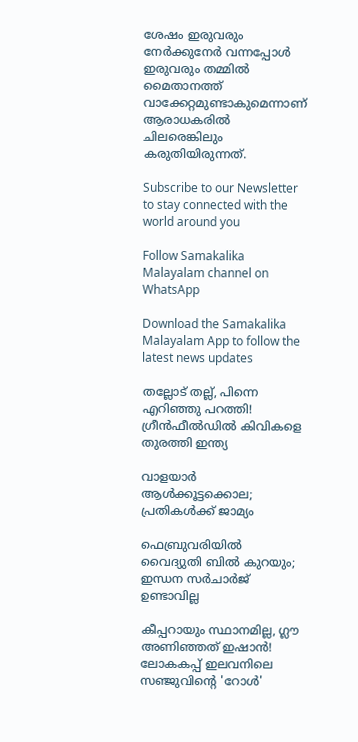ശേഷം ഇരുവരും നേര്‍ക്കുനേര്‍ വന്നപ്പോള്‍ ഇരുവരും തമ്മില്‍ മൈതാനത്ത് വാക്കേറ്റമുണ്ടാകുമെന്നാണ് ആരാധകരില്‍ ചിലരെങ്കിലും കരുതിയിരുന്നത്.

Subscribe to our Newsletter to stay connected with the world around you

Follow Samakalika Malayalam channel on WhatsApp

Download the Samakalika Malayalam App to follow the latest news updates

തല്ലോട് തല്ല്, പിന്നെ എറിഞ്ഞു പറത്തി! ഗ്രീന്‍ഫീല്‍ഡില്‍ കിവികളെ തുരത്തി ഇന്ത്യ

വാളയാര്‍ ആള്‍ക്കൂട്ടക്കൊല; പ്രതികള്‍ക്ക് ജാമ്യം

ഫെബ്രുവരിയില്‍ വൈദ്യുതി ബില്‍ കുറയും; ഇന്ധന സര്‍ചാര്‍ജ് ഉണ്ടാവില്ല

കീപ്പറായും സ്ഥാനമില്ല, ഗ്ലൗ അണിഞ്ഞത് ഇഷാൻ! ലോകകപ്പ് ഇലവനിലെ സഞ്ജുവിന്റെ 'റോൾ'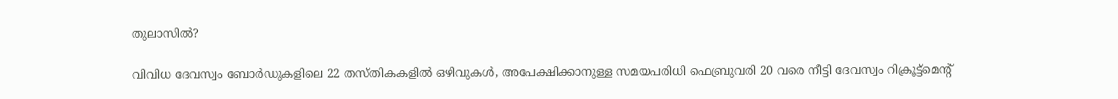തുലാസിൽ?

വിവിധ ദേവസ്വം ബോർഡുകളിലെ 22 തസ്തികകളിൽ ഒഴിവുകൾ, അപേക്ഷിക്കാനുള്ള സമയപരിധി ഫെബ്രുവരി 20 വരെ നീട്ടി ദേവസ്വം റിക്രൂട്ട്മെന്റ്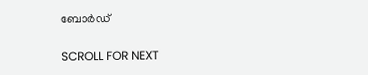ബോർഡ്

SCROLL FOR NEXT